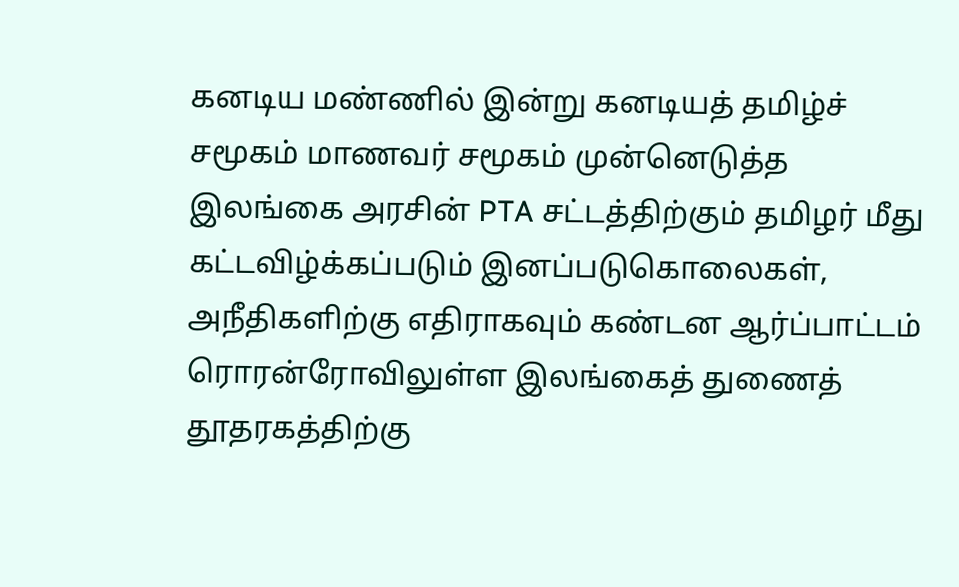கனடிய மண்ணில் இன்று கனடியத் தமிழ்ச் சமூகம் மாணவர் சமூகம் முன்னெடுத்த இலங்கை அரசின் PTA சட்டத்திற்கும் தமிழர் மீது கட்டவிழ்க்கப்படும் இனப்படுகொலைகள், அநீதிகளிற்கு எதிராகவும் கண்டன ஆர்ப்பாட்டம் ரொரன்ரோவிலுள்ள இலங்கைத் துணைத் தூதரகத்திற்கு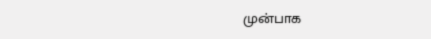முன்பாக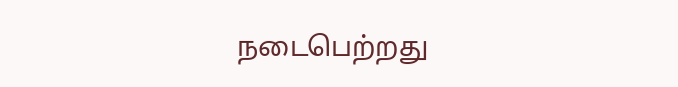நடைபெற்றது